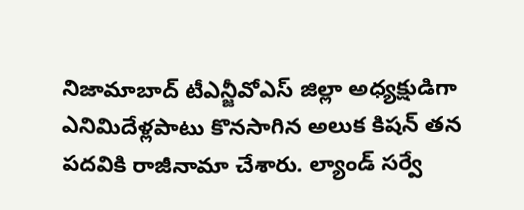నిజామాబాద్ టీఎన్జీవోఎస్ జిల్లా అధ్యక్షుడిగా ఎనిమిదేళ్లపాటు కొనసాగిన అలుక కిషన్ తన పదవికి రాజీనామా చేశారు. ల్యాండ్ సర్వే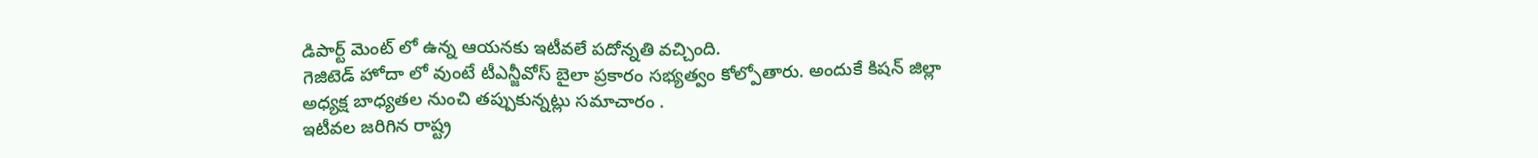డిపార్ట్ మెంట్ లో ఉన్న ఆయనకు ఇటీవలే పదోన్నతి వచ్చింది.
గెజిటెడ్ హోదా లో వుంటే టీఎన్జీవోస్ బైలా ప్రకారం సభ్యత్వం కోల్పోతారు. అందుకే కిషన్ జిల్లా అధ్యక్ష బాధ్యతల నుంచి తప్పుకున్నట్లు సమాచారం .
ఇటీవల జరిగిన రాష్ట్ర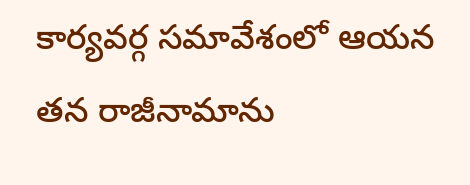కార్యవర్గ సమావేశంలో ఆయన తన రాజీనామాను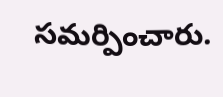సమర్పించారు.